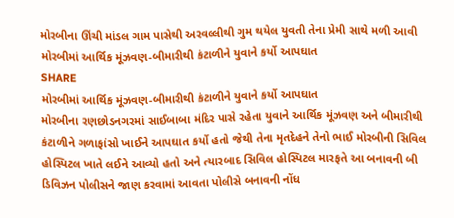મોરબીના ઊંચી માંડલ ગામ પાસેથી અરવલ્લીથી ગુમ થયેલ યુવતી તેના પ્રેમી સાથે મળી આવી
મોરબીમાં આર્થિક મૂંઝવણ-બીમારીથી કંટાળીને યુવાને કર્યો આપઘાત
SHARE
મોરબીમાં આર્થિક મૂંઝવણ-બીમારીથી કંટાળીને યુવાને કર્યો આપઘાત
મોરબીના રણછોડનગરમાં સાઈબાબા મંદિર પાસે રહેતા યુવાને આર્થિક મૂંઝવણ અને બીમારીથી કંટાળીને ગળાફાંસો ખાઈને આપઘાત કર્યો હતો જેથી તેના મૃતદેહને તેનો ભાઈ મોરબીની સિવિલ હોસ્પિટલ ખાતે લઈને આવ્યો હતો અને ત્યારબાદ સિવિલ હોસ્પિટલ મારફતે આ બનાવની બી ડિવિઝન પોલીસને જાણ કરવામાં આવતા પોલીસે બનાવની નોંધ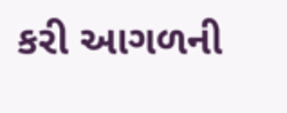કરી આગળની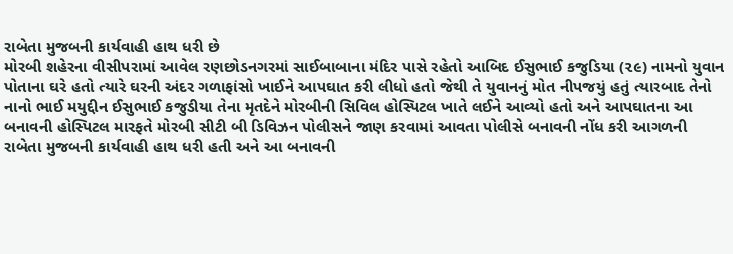રાબેતા મુજબની કાર્યવાહી હાથ ધરી છે
મોરબી શહેરના વીસીપરામાં આવેલ રણછોડનગરમાં સાઈબાબાના મંદિર પાસે રહેતો આબિદ ઈસુભાઈ કજુડિયા (૨૯) નામનો યુવાન પોતાના ઘરે હતો ત્યારે ઘરની અંદર ગળાફાંસો ખાઈને આપઘાત કરી લીધો હતો જેથી તે યુવાનનું મોત નીપજયું હતું ત્યારબાદ તેનો નાનો ભાઈ મયુદ્દીન ઈસુભાઈ કજુડીયા તેના મૃતદેને મોરબીની સિવિલ હોસ્પિટલ ખાતે લઈને આવ્યો હતો અને આપઘાતના આ બનાવની હોસ્પિટલ મારફતે મોરબી સીટી બી ડિવિઝન પોલીસને જાણ કરવામાં આવતા પોલીસે બનાવની નોંધ કરી આગળની રાબેતા મુજબની કાર્યવાહી હાથ ધરી હતી અને આ બનાવની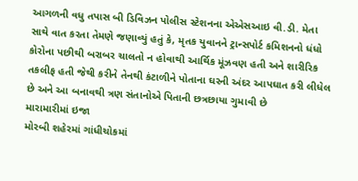આગળની વધુ તપાસ બી ડિવિઝન પોલીસ સ્ટેશનના એએસઆઇ વી.ડી. મેતા સાથે વાત કરતા તેમણે જણાવ્યું હતું કે, મૃતક યુવાનને ટ્રાન્સપોર્ટ કમિશનનો ધંધો કોરોના પછીથી બરાબર ચાલતો ન હોવાથી આર્થિક મૂંઝવણ હતી અને શારીરિક તકલીફ હતી જેથી કરીને તેનથી કંટાળીને પોતાના ઘરની અંદર આપઘાત કરી લીધેલ છે અને આ બનાવથી ત્રણ સંતાનોએ પિતાની છત્રછાયા ગુમાવી છે
મારામારીમાં ઇજા
મોરબી શહેરમાં ગાંધીચોકમાં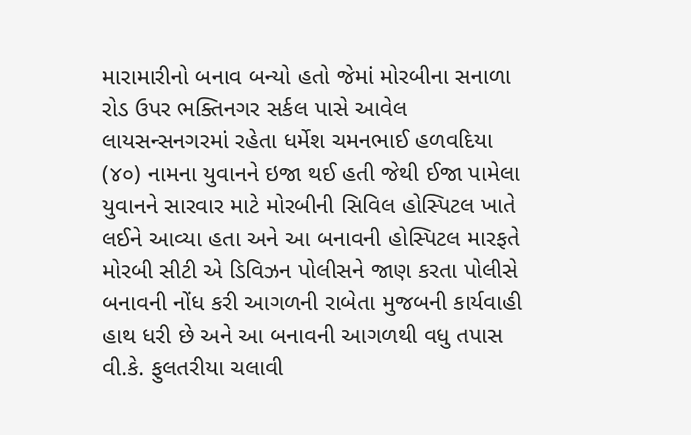મારામારીનો બનાવ બન્યો હતો જેમાં મોરબીના સનાળા રોડ ઉપર ભક્તિનગર સર્કલ પાસે આવેલ લાયસન્સનગરમાં રહેતા ધર્મેશ ચમનભાઈ હળવદિયા (૪૦) નામના યુવાનને ઇજા થઈ હતી જેથી ઈજા પામેલા યુવાનને સારવાર માટે મોરબીની સિવિલ હોસ્પિટલ ખાતે લઈને આવ્યા હતા અને આ બનાવની હોસ્પિટલ મારફતે મોરબી સીટી એ ડિવિઝન પોલીસને જાણ કરતા પોલીસે બનાવની નોંધ કરી આગળની રાબેતા મુજબની કાર્યવાહી હાથ ધરી છે અને આ બનાવની આગળથી વધુ તપાસ વી.કે. ફુલતરીયા ચલાવી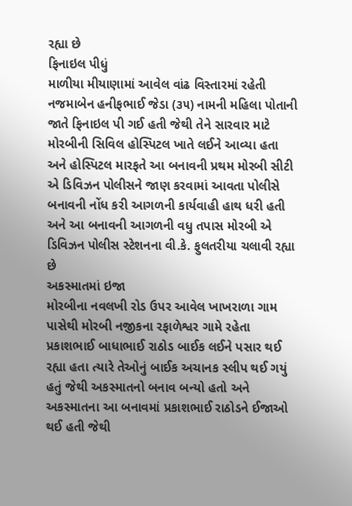રહ્યા છે
ફિનાઇલ પીધું
માળીયા મીયાણામાં આવેલ વાંઢ વિસ્તારમાં રહેતી નજમાબેન હનીફભાઈ જેડા (૩૫) નામની મહિલા પોતાની જાતે ફિનાઇલ પી ગઈ હતી જેથી તેને સારવાર માટે મોરબીની સિવિલ હોસ્પિટલ ખાતે લઈને આવ્યા હતા અને હોસ્પિટલ મારફતે આ બનાવની પ્રથમ મોરબી સીટી એ ડિવિઝન પોલીસને જાણ કરવામાં આવતા પોલીસે બનાવની નોંધ કરી આગળની કાર્યવાહી હાથ ધરી હતી અને આ બનાવની આગળની વધુ તપાસ મોરબી એ ડિવિઝન પોલીસ સ્ટેશનના વી.કે. ફુલતરીયા ચલાવી રહ્યા છે
અકસ્માતમાં ઇજા
મોરબીના નવલખી રોડ ઉપર આવેલ ખાખરાળા ગામ પાસેથી મોરબી નજીકના રફાળેશ્વર ગામે રહેતા પ્રકાશભાઈ બાધાભાઈ રાઠોડ બાઈક લઈને પસાર થઈ રહ્યા હતા ત્યારે તેઓનું બાઈક અચાનક સ્લીપ થઈ ગયું હતું જેથી અકસ્માતનો બનાવ બન્યો હતો અને અકસ્માતના આ બનાવમાં પ્રકાશભાઈ રાઠોડને ઈજાઓ થઈ હતી જેથી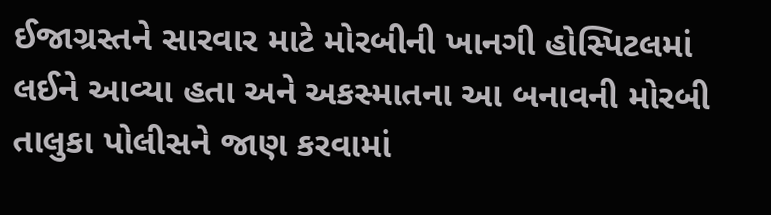ઈજાગ્રસ્તને સારવાર માટે મોરબીની ખાનગી હોસ્પિટલમાં લઈને આવ્યા હતા અને અકસ્માતના આ બનાવની મોરબી તાલુકા પોલીસને જાણ કરવામાં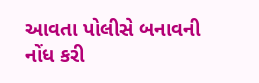આવતા પોલીસે બનાવની નોંધ કરી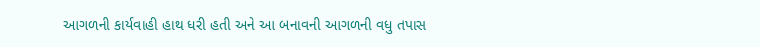આગળની કાર્યવાહી હાથ ધરી હતી અને આ બનાવની આગળની વધુ તપાસ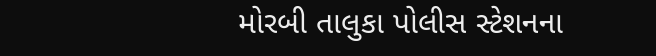મોરબી તાલુકા પોલીસ સ્ટેશનના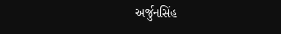અર્જુનસિંહ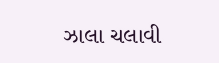ઝાલા ચલાવી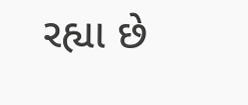રહ્યા છે